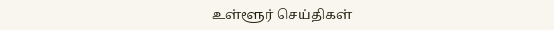உள்ளூர் செய்திகள்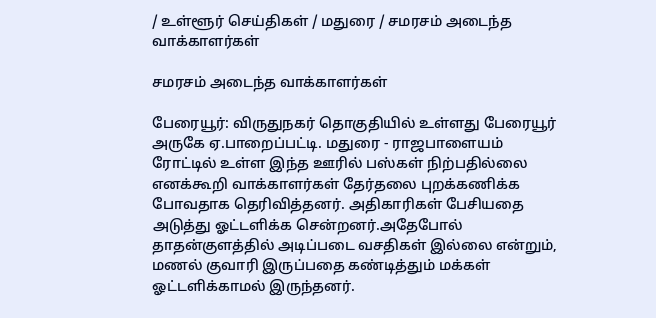/ உள்ளூர் செய்திகள் / மதுரை / சமரசம் அடைந்த வாக்காளர்கள்

சமரசம் அடைந்த வாக்காளர்கள்

பேரையூர்: விருதுநகர் தொகுதியில் உள்ளது பேரையூர் அருகே ஏ.பாறைப்பட்டி. மதுரை - ராஜபாளையம் ரோட்டில் உள்ள இந்த ஊரில் பஸ்கள் நிற்பதில்லை எனக்கூறி வாக்காளர்கள் தேர்தலை புறக்கணிக்க போவதாக தெரிவித்தனர். அதிகாரிகள் பேசியதை அடுத்து ஓட்டளிக்க சென்றனர்.அதேபோல் தாதன்குளத்தில் அடிப்படை வசதிகள் இல்லை என்றும், மணல் குவாரி இருப்பதை கண்டித்தும் மக்கள் ஓட்டளிக்காமல் இருந்தனர்.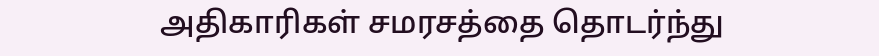அதிகாரிகள் சமரசத்தை தொடர்ந்து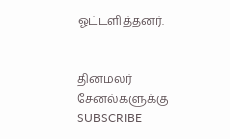ஓட்டளித்தனர்.


தினமலர் சேனல்களுக்கு SUBSCRIBE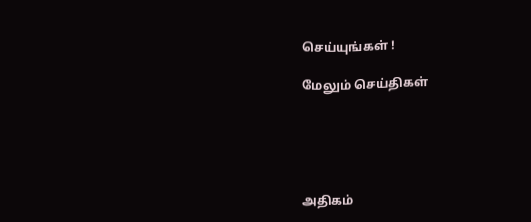செய்யுங்கள் !

மேலும் செய்திகள்





அதிகம்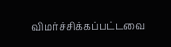விமர்ச்சிக்கப்பட்டவை